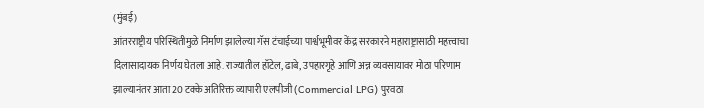(मुंबई)
आंतरराष्ट्रीय परिस्थितीमुळे निर्माण झालेल्या गॅस टंचाईच्या पार्श्वभूमीवर केंद्र सरकारने महाराष्ट्रासाठी महत्त्वाचा दिलासादायक निर्णय घेतला आहे. राज्यातील हॉटेल, ढाबे, उपहारगृहे आणि अन्न व्यवसायावर मोठा परिणाम झाल्यानंतर आता 20 टक्के अतिरिक्त व्यापारी एलपीजी (Commercial LPG) पुरवठा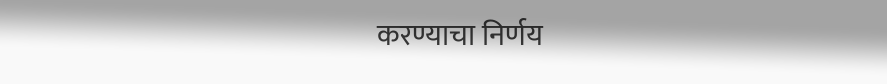करण्याचा निर्णय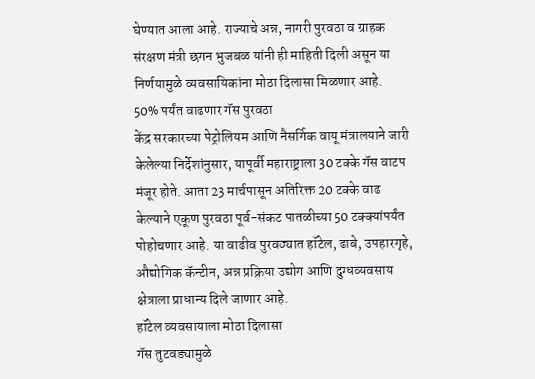घेण्यात आला आहे. राज्याचे अन्न, नागरी पुरवठा व ग्राहक संरक्षण मंत्री छगन भुजबळ यांनी ही माहिती दिली असून या निर्णयामुळे व्यवसायिकांना मोठा दिलासा मिळणार आहे.
50% पर्यंत वाढणार गॅस पुरवठा
केंद्र सरकारच्या पेट्रोलियम आणि नैसर्गिक वायू मंत्रालयाने जारी केलेल्या निर्देशांनुसार, यापूर्वी महाराष्ट्राला 30 टक्के गॅस वाटप मंजूर होते. आता 23 मार्चपासून अतिरिक्त 20 टक्के वाढ केल्याने एकूण पुरवठा पूर्व-संकट पातळीच्या 50 टक्क्यांपर्यंत पोहोचणार आहे. या वाढीव पुरवठ्यात हॉटेल, ढाबे, उपहारगृहे, औद्योगिक कॅन्टीन, अन्न प्रक्रिया उद्योग आणि दुग्धव्यवसाय क्षेत्राला प्राधान्य दिले जाणार आहे.
हॉटेल व्यवसायाला मोठा दिलासा
गॅस तुटवड्यामुळे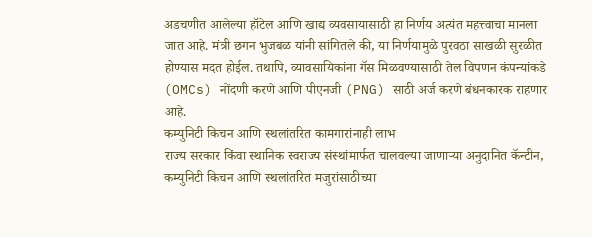अडचणीत आलेल्या हॉटेल आणि खाद्य व्यवसायासाठी हा निर्णय अत्यंत महत्त्वाचा मानला जात आहे. मंत्री छगन भुजबळ यांनी सांगितले की, या निर्णयामुळे पुरवठा साखळी सुरळीत होण्यास मदत होईल. तथापि, व्यावसायिकांना गॅस मिळवण्यासाठी तेल विपणन कंपन्यांकडे (OMCs) नोंदणी करणे आणि पीएनजी (PNG) साठी अर्ज करणे बंधनकारक राहणार आहे.
कम्युनिटी किचन आणि स्थलांतरित कामगारांनाही लाभ
राज्य सरकार किंवा स्थानिक स्वराज्य संस्थांमार्फत चालवल्या जाणाऱ्या अनुदानित कॅन्टीन, कम्युनिटी किचन आणि स्थलांतरित मजुरांसाठीच्या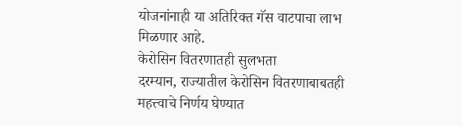योजनांनाही या अतिरिक्त गॅस वाटपाचा लाभ मिळणार आहे.
केरोसिन वितरणातही सुलभता
दरम्यान, राज्यातील केरोसिन वितरणाबाबतही महत्त्वाचे निर्णय घेण्यात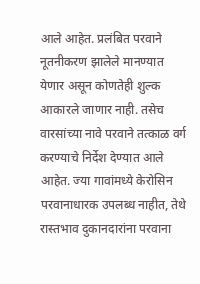आले आहेत. प्रलंबित परवाने नूतनीकरण झालेले मानण्यात येणार असून कोणतेही शुल्क आकारले जाणार नाही. तसेच वारसांच्या नावे परवाने तत्काळ वर्ग करण्याचे निर्देश देण्यात आले आहेत. ज्या गावांमध्ये केरोसिन परवानाधारक उपलब्ध नाहीत, तेथे रास्तभाव दुकानदारांना परवाना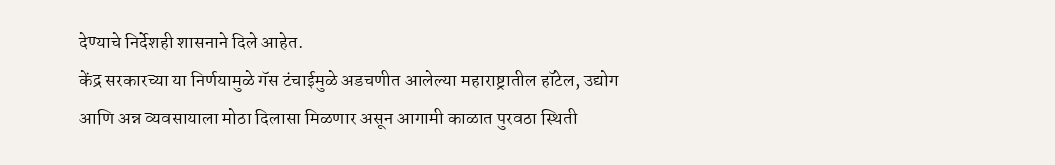देण्याचे निर्देशही शासनाने दिले आहेत.
केंद्र सरकारच्या या निर्णयामुळे गॅस टंचाईमुळे अडचणीत आलेल्या महाराष्ट्रातील हॉटेल, उद्योग आणि अन्न व्यवसायाला मोठा दिलासा मिळणार असून आगामी काळात पुरवठा स्थिती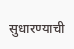सुधारण्याची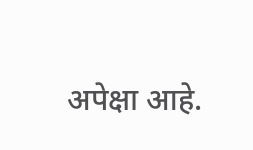अपेक्षा आहे.